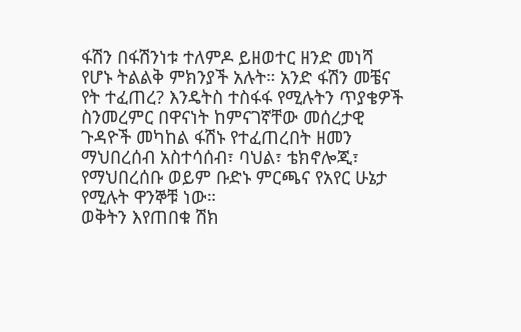ፋሽን በፋሽንነቱ ተለምዶ ይዘወተር ዘንድ መነሻ የሆኑ ትልልቅ ምክንያች አሉት። አንድ ፋሽን መቼና የት ተፈጠረ? እንዴትስ ተስፋፋ የሚሉትን ጥያቄዎች ስንመረምር በዋናነት ከምናገኛቸው መሰረታዊ ጉዳዮች መካከል ፋሽኑ የተፈጠረበት ዘመን ማህበረሰብ አስተሳሰብ፣ ባህል፣ ቴክኖሎጂ፣ የማህበረሰቡ ወይም ቡድኑ ምርጫና የአየር ሁኔታ የሚሉት ዋንኞቹ ነው።
ወቅትን እየጠበቁ ሽክ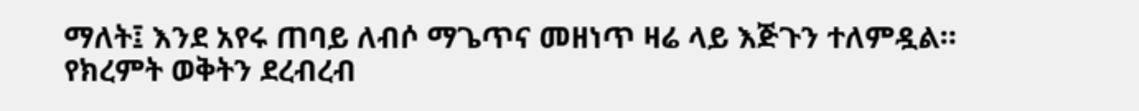ማለት፤ እንደ አየሩ ጠባይ ለብሶ ማጌጥና መዘነጥ ዛሬ ላይ እጅጉን ተለምዷል። የክረምት ወቅትን ደረብረብ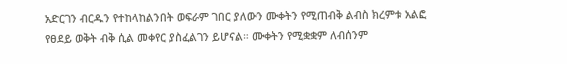አድርገን ብርዱን የተከላከልንበት ወፍራም ገበር ያለውን ሙቀትን የሚጠብቅ ልብስ ክረምቱ አልፎ የፀደይ ወቅት ብቅ ሲል መቀየር ያስፈልገን ይሆናል። ሙቀትን የሚቋቋም ለብሰንም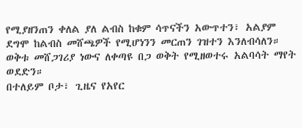የሚያዘንጠን ቀለል ያለ ልብስ ከቁም ሳጥናችን አውጥተን፣ አልያም ደግሞ ከልብስ መሸጫዎች የሚሆነንን መርጠን ገዝተን እንለብሳለን። ወቅቱ መሸጋገሪያ ነውና ለቀጣዩ በጋ ወቅት የሚዘወተሩ አልባሳት ማየት ወደድን።
በተለይም ቦታ፣ ጊዜና የአየር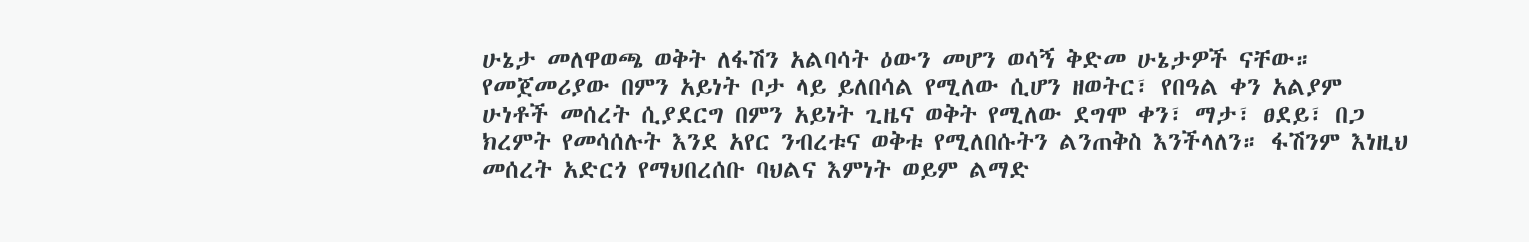ሁኔታ መለዋወጫ ወቅት ለፋሽን አልባሳት ዕውን መሆን ወሳኝ ቅድመ ሁኔታዎች ናቸው። የመጀመሪያው በምን አይነት ቦታ ላይ ይለበሳል የሚለው ሲሆን ዘወትር፣ የበዓል ቀን አልያም ሁነቶች መሰረት ሲያደርግ በምን አይነት ጊዜና ወቅት የሚለው ደግሞ ቀን፣ ማታ፣ ፀደይ፣ በጋ ክረምት የመሳሰሉት እንደ አየር ንብረቱና ወቅቱ የሚለበሱትን ልንጠቅስ እንችላለን። ፋሽንም እነዚህ መሰረት አድርጎ የማህበረሰቡ ባህልና እምነት ወይም ልማድ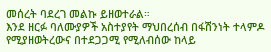መሰረት ባደረገ መልኩ ይዘወተራል።
እንደ ዘርፉ ባለሙያዎች አስተያየት ማህበረሰብ በፋሽንነት ተላምዶ የሚያዘወትረውና በተደጋጋሚ የሚለብሰው ከላይ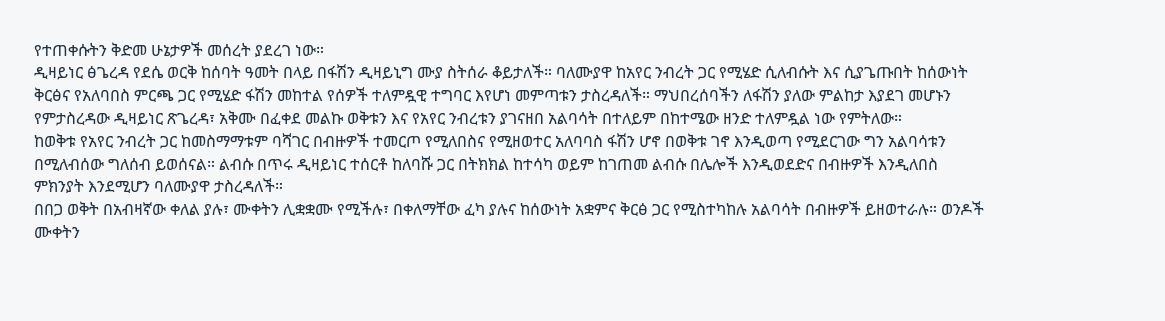የተጠቀሱትን ቅድመ ሁኔታዎች መሰረት ያደረገ ነው።
ዲዛይነር ፅጌረዳ የደሴ ወርቅ ከሰባት ዓመት በላይ በፋሽን ዲዛይኒግ ሙያ ስትሰራ ቆይታለች። ባለሙያዋ ከአየር ንብረት ጋር የሚሄድ ሲለብሱት እና ሲያጌጡበት ከሰውነት ቅርፅና የአለባበስ ምርጫ ጋር የሚሄድ ፋሽን መከተል የሰዎች ተለምዷዊ ተግባር እየሆነ መምጣቱን ታስረዳለች። ማህበረሰባችን ለፋሽን ያለው ምልከታ እያደገ መሆኑን የምታስረዳው ዲዛይነር ጽጌረዳ፣ አቅሙ በፈቀደ መልኩ ወቅቱን እና የአየር ንብረቱን ያገናዘበ አልባሳት በተለይም በከተሜው ዘንድ ተለምዷል ነው የምትለው።
ከወቅቱ የአየር ንብረት ጋር ከመስማማቱም ባሻገር በብዙዎች ተመርጦ የሚለበስና የሚዘወተር አለባባስ ፋሽን ሆኖ በወቅቱ ገኖ እንዲወጣ የሚደርገው ግን አልባሳቱን በሚለብሰው ግለሰብ ይወሰናል። ልብሱ በጥሩ ዲዛይነር ተሰርቶ ከለባሹ ጋር በትክክል ከተሳካ ወይም ከገጠመ ልብሱ በሌሎች እንዲወደድና በብዙዎች እንዲለበስ ምክንያት እንደሚሆን ባለሙያዋ ታስረዳለች።
በበጋ ወቅት በአብዛኛው ቀለል ያሉ፣ ሙቀትን ሊቋቋሙ የሚችሉ፣ በቀለማቸው ፈካ ያሉና ከሰውነት አቋምና ቅርፅ ጋር የሚስተካከሉ አልባሳት በብዙዎች ይዘወተራሉ። ወንዶች ሙቀትን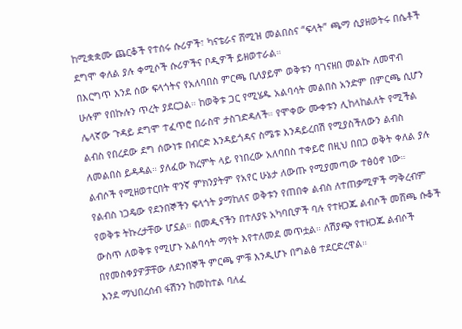ከሚቋቋሙ ጨርቆች የተሰሩ ሱሪዎች፣ ካናቴራና ሸሚዝ መልበስና “ፍላት” ጫማ ሲያዘወትሩ በሴቶች ደግሞ ቀለል ያሉ ቀሚሶች ሱሪዎችና ቦዲዎች ይዘወተራል።
በእርግጥ እንደ ሰው ፍላጎትና የአለባበስ ምርጫ ቢለያይም ወቅቱን ባገናዘበ መልኩ ለመዋብ ሁሉም የበኩሉን ጥረት ያደርጋል። ከወቅቱ ጋር የሚሄዱ አልባሳት መልበስ አንድም በምርጫ ሲሆን ሌላኛው ጉዳይ ደግሞ ተፈጥሮ በራስዋ ታስገድዳለች። የሞቀው ሙቀቱን ሊከላከልለት የሚችል ልብስ የበረደው ደግ ሰውነቱ በብርድ እንዳይጎዳና ስሜቱ እንዳይረበሽ የሚያስችለውን ልብስ ለመልበስ ይዳዳል። ያለፈው ክረምት ላይ የነበረው አለባበስ ተቀይሮ በዚህ በበጋ ወቅት ቀለል ያሉ ልብሶች የሚዘወተርበት ዋንኛ ምክንያትም የአየር ሁኔታ ለውጡ የሚያመጣው ተፅዕኖ ነው።
የልብስ ነጋዴው የደንበኞችን ፍላጎት ያማከለና ወቅቱን የጠበቀ ልብስ ለተጠቃሚዎች ማቅረብም የወቅቱ ትኩረታቸው ሆኗል። በመዲናችን በተለያዩ አካባቢዎች ባሉ የተዘጋጁ ልብሶች መሸጫ ሱቆች ውስጥ ለወቅቱ የሚሆኑ አልባሳት ማየት እየተለመደ መጥቷል። ለሽያጭ የተዘጋጁ ልብሶች በየመስቀያዎቻቸው ለደንበኞች ምርጫ ምቹ እንዲሆኑ በግልፅ ተደርድረዋል።
እንደ ማህበረሰብ ፋሽንን ከመከተል ባለፈ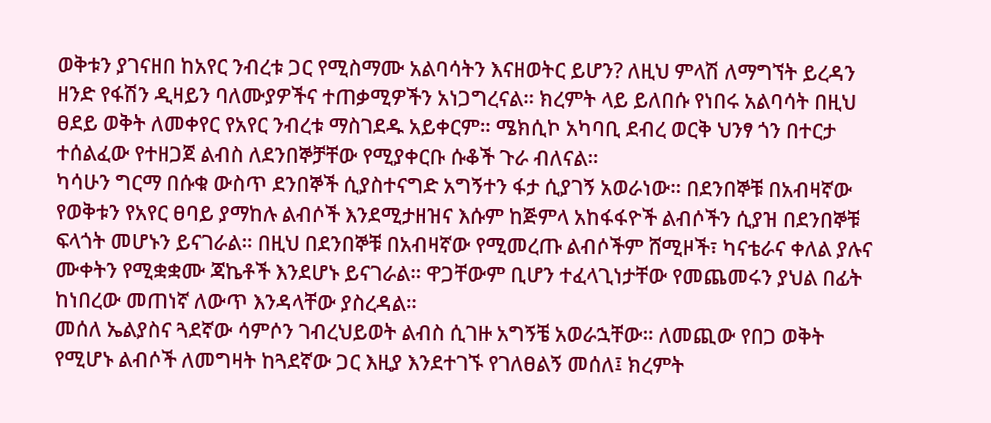ወቅቱን ያገናዘበ ከአየር ንብረቱ ጋር የሚስማሙ አልባሳትን እናዘወትር ይሆን? ለዚህ ምላሽ ለማግኘት ይረዳን ዘንድ የፋሽን ዲዛይን ባለሙያዎችና ተጠቃሚዎችን አነጋግረናል። ክረምት ላይ ይለበሱ የነበሩ አልባሳት በዚህ ፀደይ ወቅት ለመቀየር የአየር ንብረቱ ማስገደዱ አይቀርም። ሜክሲኮ አካባቢ ደብረ ወርቅ ህንፃ ጎን በተርታ ተሰልፈው የተዘጋጀ ልብስ ለደንበኞቻቸው የሚያቀርቡ ሱቆች ጉራ ብለናል።
ካሳሁን ግርማ በሱቁ ውስጥ ደንበኞች ሲያስተናግድ አግኝተን ፋታ ሲያገኝ አወራነው። በደንበኞቹ በአብዛኛው የወቅቱን የአየር ፀባይ ያማከሉ ልብሶች እንደሚታዘዝና እሱም ከጅምላ አከፋፋዮች ልብሶችን ሲያዝ በደንበኞቹ ፍላጎት መሆኑን ይናገራል። በዚህ በደንበኞቹ በአብዛኛው የሚመረጡ ልብሶችም ሸሚዞች፣ ካናቴራና ቀለል ያሉና ሙቀትን የሚቋቋሙ ጃኬቶች እንደሆኑ ይናገራል። ዋጋቸውም ቢሆን ተፈላጊነታቸው የመጨመሩን ያህል በፊት ከነበረው መጠነኛ ለውጥ እንዳላቸው ያስረዳል።
መሰለ ኤልያስና ጓደኛው ሳምሶን ገብረህይወት ልብስ ሲገዙ አግኝቼ አወራኋቸው። ለመጪው የበጋ ወቅት የሚሆኑ ልብሶች ለመግዛት ከጓደኛው ጋር እዚያ እንደተገኙ የገለፀልኝ መሰለ፤ ክረምት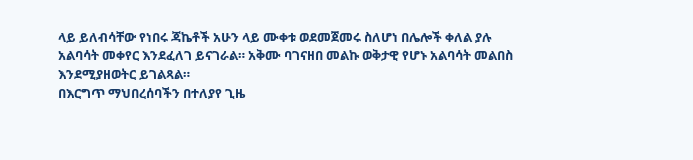ላይ ይለብሳቸው የነበሩ ጃኬቶች አሁን ላይ ሙቀቱ ወደመጀመሩ ስለሆነ በሌሎች ቀለል ያሉ አልባሳት መቀየር እንደፈለገ ይናገራል። አቅሙ ባገናዘበ መልኩ ወቅታዊ የሆኑ አልባሳት መልበስ እንደሚያዘወትር ይገልጻል።
በእርግጥ ማህበረሰባችን በተለያየ ጊዜ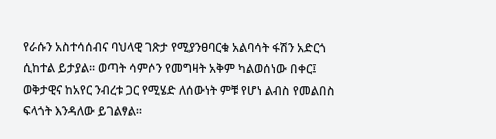የራሱን አስተሳሰብና ባህላዊ ገጽታ የሚያንፀባርቁ አልባሳት ፋሽን አድርጎ ሲከተል ይታያል። ወጣት ሳምሶን የመግዛት አቅም ካልወሰነው በቀር፤ ወቅታዊና ከአየር ንብረቱ ጋር የሚሄድ ለሰውነት ምቹ የሆነ ልብስ የመልበስ ፍላጎት እንዳለው ይገልፃል።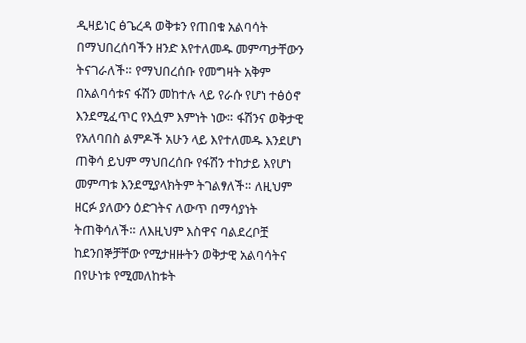ዲዛይነር ፅጌረዳ ወቅቱን የጠበቁ አልባሳት በማህበረሰባችን ዘንድ እየተለመዱ መምጣታቸውን ትናገራለች። የማህበረሰቡ የመግዛት አቅም በአልባሳቱና ፋሽን መከተሉ ላይ የራሱ የሆነ ተፅዕኖ እንደሚፈጥር የእሷም እምነት ነው። ፋሽንና ወቅታዊ የአለባበስ ልምዶች አሁን ላይ እየተለመዱ እንደሆነ ጠቅሳ ይህም ማህበረሰቡ የፋሽን ተከታይ እየሆነ መምጣቱ እንደሚያላክትም ትገልፃለች። ለዚህም ዘርፉ ያለውን ዕድገትና ለውጥ በማሳያነት ትጠቅሳለች። ለእዚህም እስዋና ባልደረቦቿ ከደንበኞቻቸው የሚታዘዙትን ወቅታዊ አልባሳትና በየሁነቱ የሚመለከቱት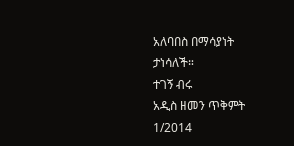አለባበስ በማሳያነት ታነሳለች።
ተገኝ ብሩ
አዲስ ዘመን ጥቅምት 1/2014